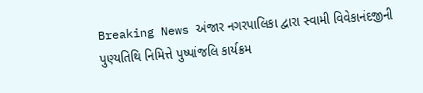Breaking News અંજાર નગરપાલિકા દ્વારા સ્વામી વિવેકાનંદજીની પુણ્યતિથિ નિમિત્તે પુષ્પાંજલિ કાર્યક્રમ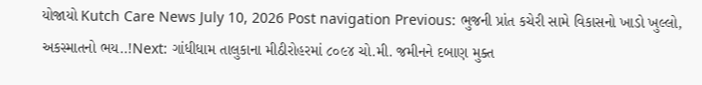યોજાયો Kutch Care News July 10, 2026 Post navigation Previous: ભુજની પ્રાંત કચેરી સામે વિકાસનો ખાડો ખુલ્લો, અકસ્માતનો ભય..!Next: ગાંધીધામ તાલુકાના મીઠીરોહરમાં ૮૦૯૪ ચો.મી. જમીનને દબાણ મુક્ત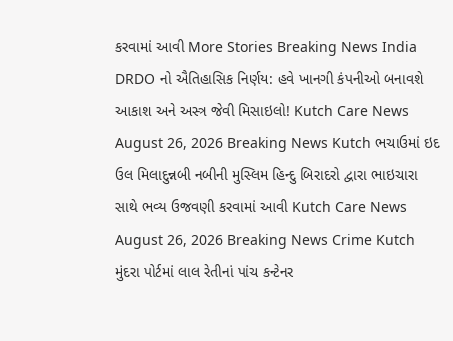કરવામાં આવી More Stories Breaking News India DRDO નો ઐતિહાસિક નિર્ણય: હવે ખાનગી કંપનીઓ બનાવશે આકાશ અને અસ્ત્ર જેવી મિસાઇલો! Kutch Care News August 26, 2026 Breaking News Kutch ભચાઉમાં ઇદ ઉલ મિલાદુન્નબી નબીની મુસ્લિમ હિન્દુ બિરાદરો દ્વારા ભાઇચારા સાથે ભવ્ય ઉજવણી કરવામાં આવી Kutch Care News August 26, 2026 Breaking News Crime Kutch મુંદરા પોર્ટમાં લાલ રેતીનાં પાંચ કન્ટેનર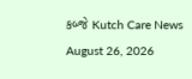કબ્જે Kutch Care News August 26, 2026